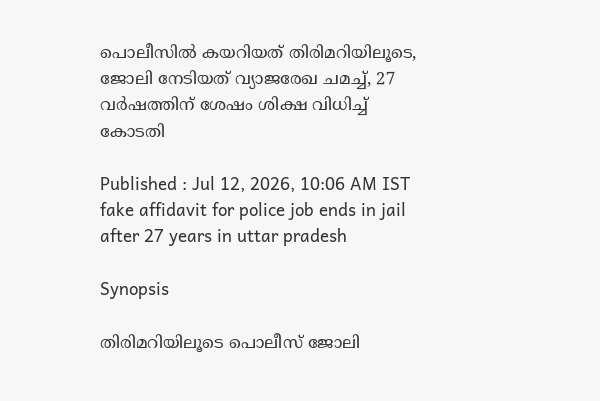പൊലീസിൽ കയറിയത് തിരിമറിയിലൂടെ, ജോലി നേടിയത് വ്യാജരേഖ ചമച്ച്, 27 വർഷത്തിന് ശേഷം ശിക്ഷ വിധിച്ച് കോടതി

Published : Jul 12, 2026, 10:06 AM IST
fake affidavit for police job ends in jail after 27 years in uttar pradesh

Synopsis

തിരിമറിയിലൂടെ പൊലീസ് ജോലി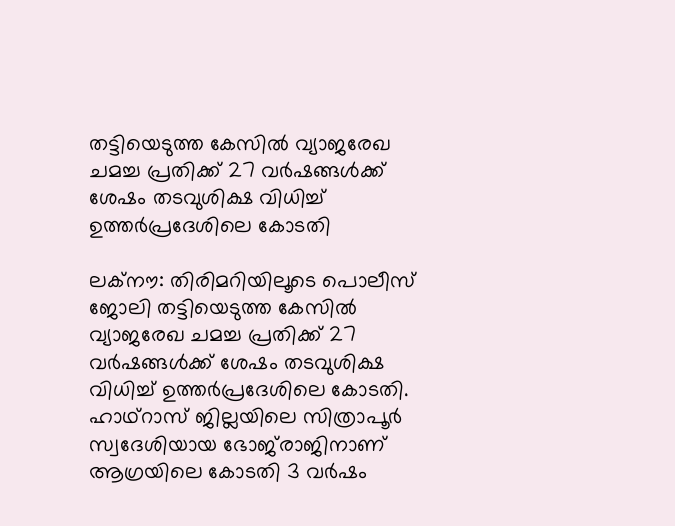തട്ടിയെടുത്ത കേസിൽ വ്യാജരേഖ ചമച്ച പ്രതിക്ക് 27 വർഷങ്ങൾക്ക് ശേഷം തടവുശിക്ഷ വിധിച്ച് ഉത്തർപ്രദേശിലെ കോടതി

ലക്നൗ: തിരിമറിയിലൂടെ പൊലീസ് ജോലി തട്ടിയെടുത്ത കേസിൽ വ്യാജരേഖ ചമച്ച പ്രതിക്ക് 27 വർഷങ്ങൾക്ക് ശേഷം തടവുശിക്ഷ വിധിച്ച് ഉത്തർപ്രദേശിലെ കോടതി. ഹാഥ്റാസ് ജില്ലയിലെ സിത്രാപൂർ സ്വദേശിയായ ഭോജ്‌രാജിനാണ് ആഗ്രയിലെ കോടതി 3 വർഷം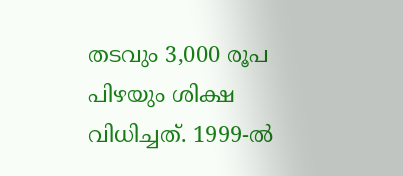തടവും 3,000 രൂപ പിഴയും ശിക്ഷ വിധിച്ചത്. 1999-ൽ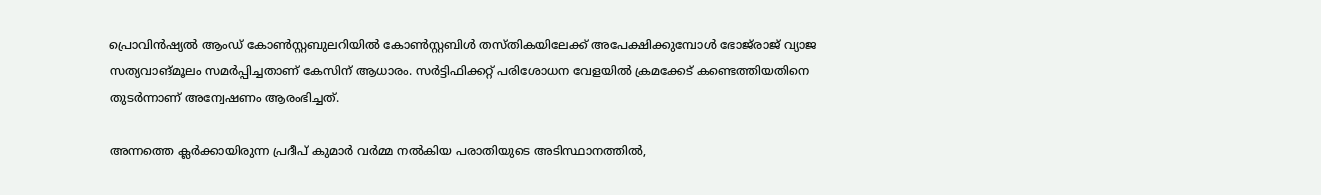പ്രൊവിൻഷ്യൽ ആംഡ് കോൺസ്റ്റബുലറിയിൽ കോൺസ്റ്റബിൾ തസ്തികയിലേക്ക് അപേക്ഷിക്കുമ്പോൾ ഭോജ്‌രാജ് വ്യാജ സത്യവാങ്മൂലം സമർപ്പിച്ചതാണ് കേസിന് ആധാരം. സർട്ടിഫിക്കറ്റ് പരിശോധന വേളയിൽ ക്രമക്കേട് കണ്ടെത്തിയതിനെ തുടർന്നാണ് അന്വേഷണം ആരംഭിച്ചത്.

അന്നത്തെ ക്ലർക്കായിരുന്ന പ്രദീപ് കുമാർ വർമ്മ നൽകിയ പരാതിയുടെ അടിസ്ഥാനത്തിൽ,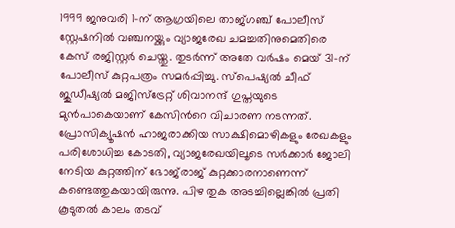1999 ജനുവരി 1-ന് ആഗ്രയിലെ താജ്ഗഞ്ച് പോലീസ് സ്റ്റേഷനിൽ വഞ്ചനയ്ക്കും വ്യാജരേഖ ചമച്ചതിനുമെതിരെ കേസ് രജിസ്റ്റർ ചെയ്തു. തുടർന്ന് അതേ വർഷം മെയ് 31-ന് പോലീസ് കുറ്റപത്രം സമർപ്പിച്ചു. സ്പെഷ്യൽ ചീഫ് ജുഡീഷ്യൽ മജിസ്ട്രേറ്റ് ശിവാനന്ദ് ഗുപ്തയുടെ മുൻപാകെയാണ് കേസിന്‍റെ വിചാരണ നടന്നത്. പ്രോസിക്യൂഷൻ ഹാജരാക്കിയ സാക്ഷിമൊഴികളും രേഖകളും പരിശോധിച്ച കോടതി, വ്യാജരേഖയിലൂടെ സർക്കാർ ജോലി നേടിയ കുറ്റത്തിന് ഭോജ്‌രാജ് കുറ്റക്കാരനാണെന്ന് കണ്ടെത്തുകയായിരുന്നു. പിഴ തുക അടച്ചില്ലെങ്കിൽ പ്രതി കൂടുതൽ കാലം തടവ്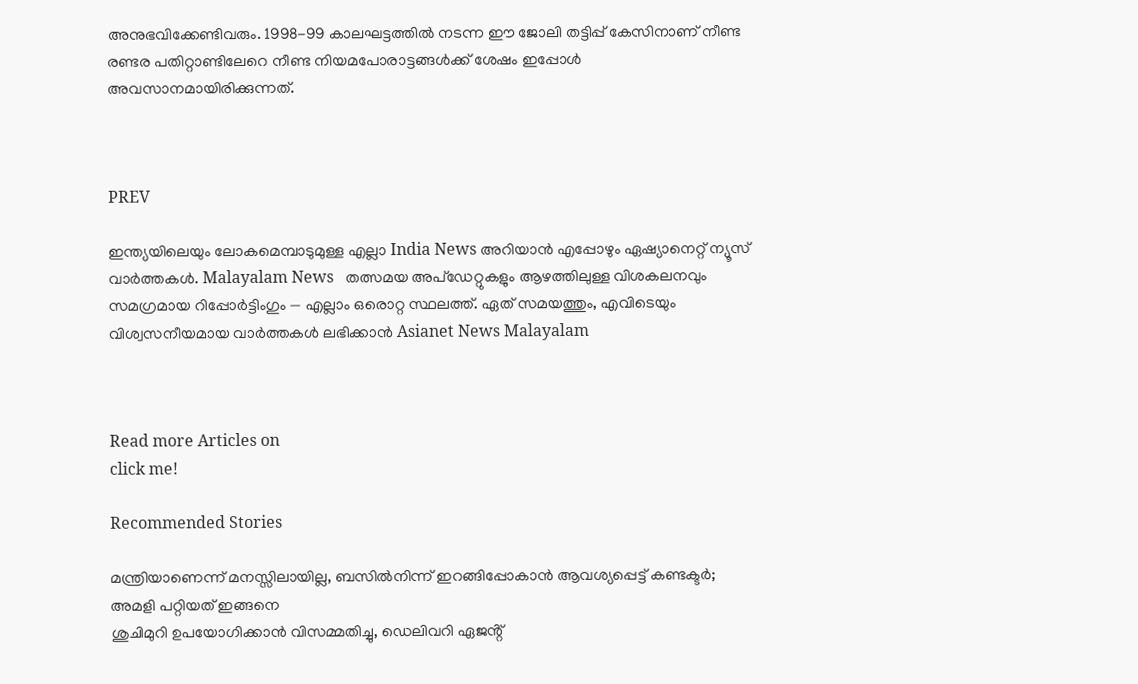അനുഭവിക്കേണ്ടിവരും. 1998-99 കാലഘട്ടത്തിൽ നടന്ന ഈ ജോലി തട്ടിപ്പ് കേസിനാണ് നീണ്ട രണ്ടര പതിറ്റാണ്ടിലേറെ നീണ്ട നിയമപോരാട്ടങ്ങൾക്ക് ശേഷം ഇപ്പോൾ അവസാനമായിരിക്കുന്നത്.



PREV

ഇന്ത്യയിലെയും ലോകമെമ്പാടുമുള്ള എല്ലാ India News അറിയാൻ എപ്പോഴും ഏഷ്യാനെറ്റ് ന്യൂസ് വാർത്തകൾ. Malayalam News   തത്സമയ അപ്‌ഡേറ്റുകളും ആഴത്തിലുള്ള വിശകലനവും സമഗ്രമായ റിപ്പോർട്ടിംഗും — എല്ലാം ഒരൊറ്റ സ്ഥലത്ത്. ഏത് സമയത്തും, എവിടെയും വിശ്വസനീയമായ വാർത്തകൾ ലഭിക്കാൻ Asianet News Malayalam



Read more Articles on
click me!

Recommended Stories

മന്ത്രിയാണെന്ന് മനസ്സിലായില്ല, ബസിൽനിന്ന് ഇറങ്ങിപ്പോകാൻ ആവശ്യപ്പെട്ട് കണ്ടക്ടർ; അമളി പറ്റിയത് ഇങ്ങനെ
ശുചിമുറി ഉപയോഗിക്കാൻ വിസമ്മതിച്ചു, ഡെലിവറി ഏജൻ്റ്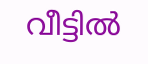വീട്ടിൽ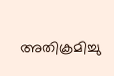അതിക്രമിച്ചു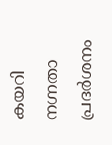കയറി നഗ്നതാ പ്രദർശനം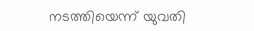നടത്തിയെന്ന് യുവതി